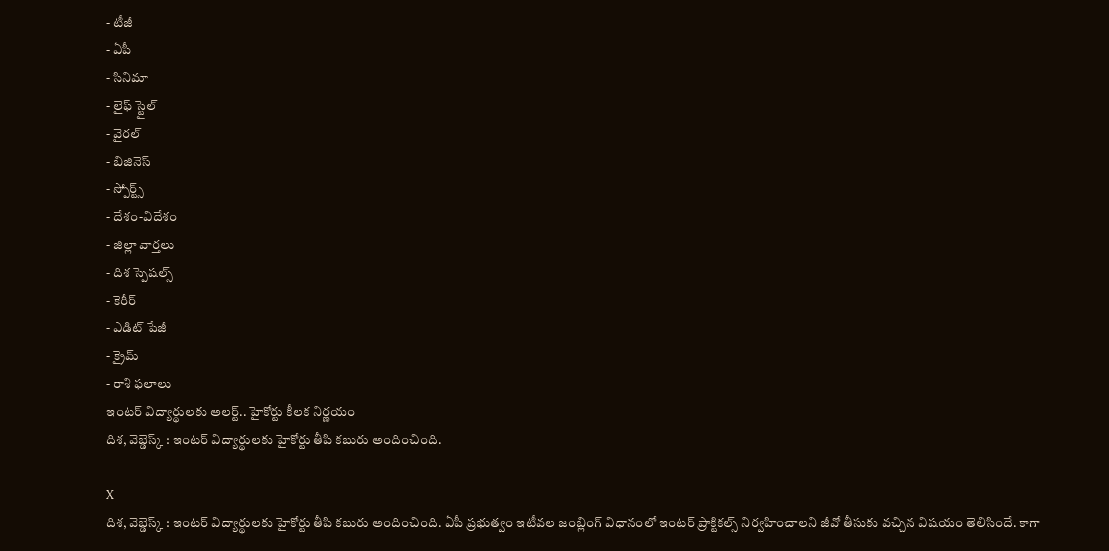- టీజీ
- ఏపీ
- సినిమా
- లైఫ్ స్టైల్
- వైరల్
- బిజినెస్
- స్పోర్ట్స్
- దేశం-విదేశం
- జిల్లా వార్తలు
- దిశ స్పెషల్స్
- కెరీర్
- ఎడిట్ పేజీ
- క్రైమ్
- రాశి ఫలాలు
ఇంటర్ విద్యార్థులకు అలర్ట్.. హైకోర్టు కీలక నిర్ణయం
దిశ, వెబ్డెస్క్ : ఇంటర్ విద్యార్థులకు హైకోర్టు తీపి కబురు అందించింది.

X
దిశ, వెబ్డెస్క్ : ఇంటర్ విద్యార్థులకు హైకోర్టు తీపి కబురు అందించింది. ఏపీ ప్రభుత్వం ఇటీవల జంబ్లింగ్ విధానంలో ఇంటర్ ప్రాక్టికల్స్ నిర్వహించాలని జీవో తీసుకు వచ్చిన విషయం తెలిసిందే. కాగా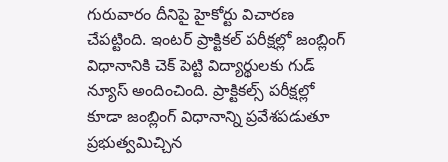గురువారం దీనిపై హైకోర్టు విచారణ చేపట్టింది. ఇంటర్ ప్రాక్టికల్ పరీక్షల్లో జంబ్లింగ్ విధానానికి చెక్ పెట్టి విద్యార్థులకు గుడ్ న్యూస్ అందించింది. ప్రాక్టికల్స్ పరీక్షల్లో కూడా జంబ్లింగ్ విధానాన్ని ప్రవేశపడుతూ ప్రభుత్వమిచ్చిన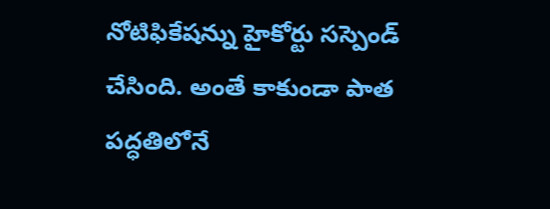నోటిఫికేషన్ను హైకోర్టు సస్పెండ్ చేసింది. అంతే కాకుండా పాత పద్ధతిలోనే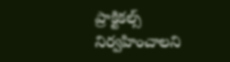ప్రాక్టికల్స్ నిర్వహించాలని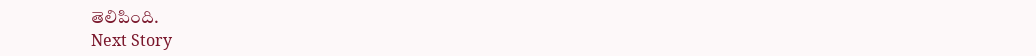తెలిపింది.
Next Story